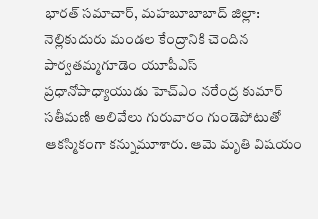భారత్ సమాచార్, మహబూబాబాద్ జిల్లా: నెల్లికుదురు మండల కేంద్రానికి చెందిన పార్వతమ్మగూడెం యూపీఎస్ ప్రధానోపాధ్యాయుడు హెచ్ఎం నరేంద్ర కుమార్ సతీమణి అలివేలు గురువారం గుండెపోటుతో ఆకస్మికంగా కన్నుమూశారు. ఆమె మృతి విషయం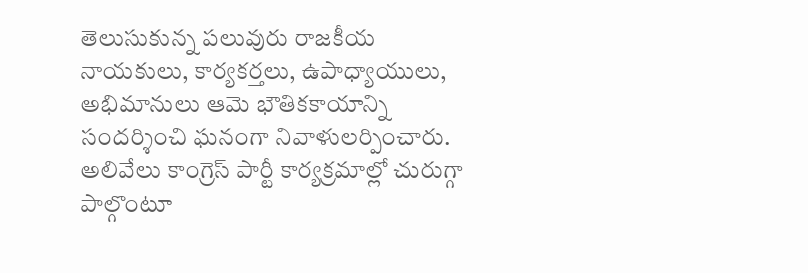తెలుసుకున్న పలువురు రాజకీయ నాయకులు, కార్యకర్తలు, ఉపాధ్యాయులు, అభిమానులు ఆమె భౌతికకాయాన్ని సందర్శించి ఘనంగా నివాళులర్పించారు.
అలివేలు కాంగ్రెస్ పార్టీ కార్యక్రమాల్లో చురుగ్గా పాల్గొంటూ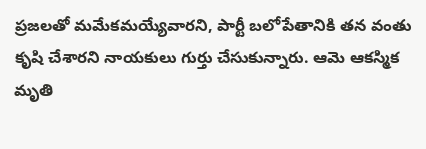ప్రజలతో మమేకమయ్యేవారని, పార్టీ బలోపేతానికి తన వంతు కృషి చేశారని నాయకులు గుర్తు చేసుకున్నారు. ఆమె ఆకస్మిక మృతి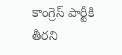కాంగ్రెస్ పార్టీకి తీరని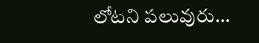లోటని పలువురు…